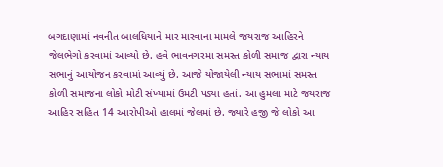બગદાણામાં નવનીત બાલધિયાને માર મારવાના મામલે જયરાજ આહિરને જેલભેગો કરવામાં આવ્યો છે. હવે ભાવનગરમા સમસ્ત કોળી સમાજ દ્વારા ન્યાય સભાનું આયોજન કરવામાં આવ્યું છે. આજે યોજાયેલી ન્યાય સભામાં સમસ્ત કોળી સમાજના લોકો મોટી સંખ્યામાં ઉમટી પડ્યા હતાં. આ હુમલા માટે જયરાજ આહિર સહિત 14 આરોપીઓ હાલમાં જેલમાં છે. જ્યારે હજી જે લોકો આ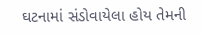ઘટનામાં સંડોવાયેલા હોય તેમની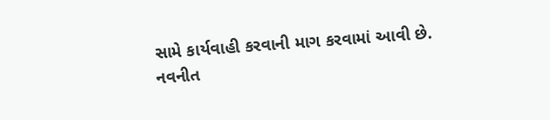સામે કાર્યવાહી કરવાની માગ કરવામાં આવી છે.
નવનીત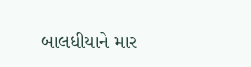બાલધીયાને માર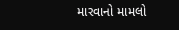મારવાનો મામલો